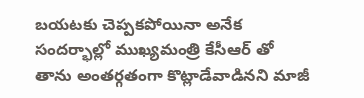బయటకు చెప్పకపోయినా అనేక సందర్భాల్లో ముఖ్యమంత్రి కేసీఆర్ తో తాను అంతర్గతంగా కొట్లాడేవాడినని మాజీ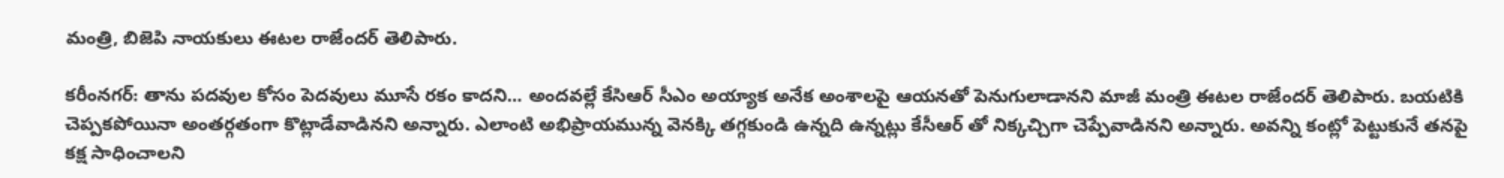మంత్రి, బిజెపి నాయకులు ఈటల రాజేందర్ తెలిపారు.

కరీంనగర్: తాను పదవుల కోసం పెదవులు మూసే రకం కాదని... అందవల్లే కేసిఆర్ సీఎం అయ్యాక అనేక అంశాలపై ఆయనతో పెనుగులాడానని మాజీ మంత్రి ఈటల రాజేందర్ తెలిపారు. బయటికి చెప్పకపోయినా అంతర్గతంగా కొట్లాడేవాడినని అన్నారు. ఎలాంటి అభిప్రాయమున్న వెనక్కి తగ్గకుండి ఉన్నది ఉన్నట్లు కేసీఆర్ తో నిక్కచ్చిగా చెప్పేవాడినని అన్నారు. అవన్ని కంట్లో పెట్టుకునే తనపై కక్ష సాధించాలని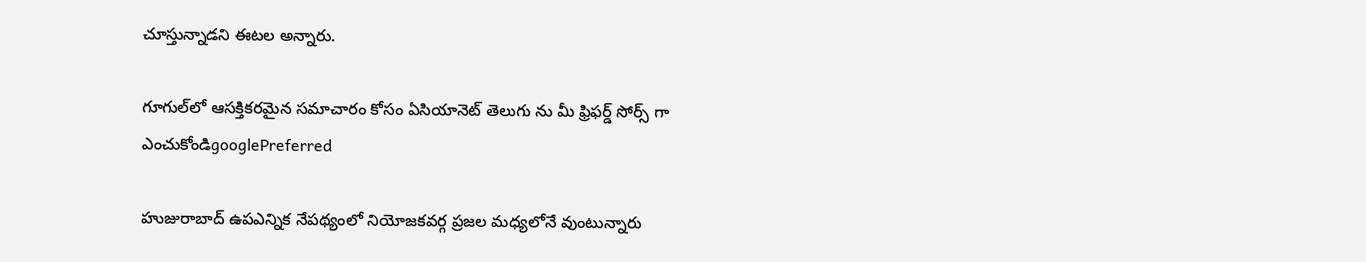చూస్తున్నాడని ఈటల అన్నారు.

గూగుల్‌లో ఆసక్తికరమైన సమాచారం కోసం ఏసియానెట్ తెలుగు ను మీ ఫ్రిఫర్డ్ సోర్స్ గా ఎంచుకోండిgooglePreferred

హుజురాబాద్ ఉపఎన్నిక నేపథ్యంలో నియోజకవర్గ ప్రజల మధ్యలోనే వుంటున్నారు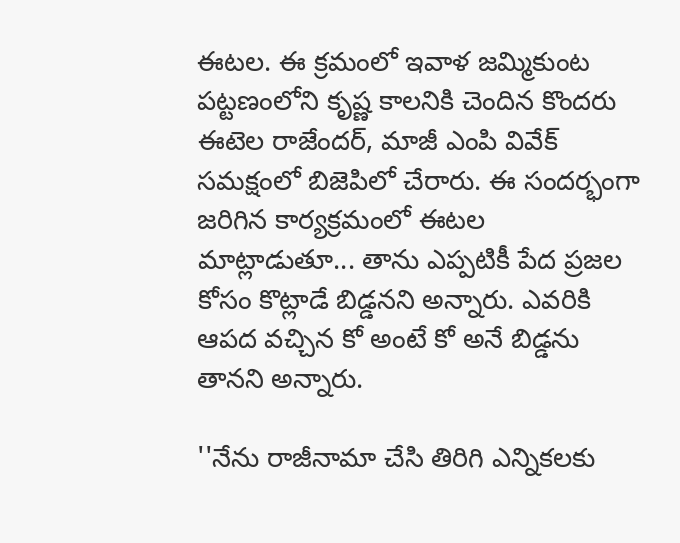ఈటల. ఈ క్రమంలో ఇవాళ జమ్మికుంట పట్టణంలోని కృష్ణ కాలనికి చెందిన కొందరు ఈటెల రాజేందర్, మాజీ ఎంపి వివేక్ సమక్షంలో బిజెపిలో చేరారు. ఈ సందర్భంగా జరిగిన కార్యక్రమంలో ఈటల మాట్లాడుతూ... తాను ఎప్పటికీ పేద ప్రజల కోసం కొట్లాడే బిడ్డనని అన్నారు. ఎవరికి ఆపద వచ్చిన కో అంటే కో అనే బిడ్డను తానని అన్నారు.

''నేను రాజీనామా చేసి తిరిగి ఎన్నికలకు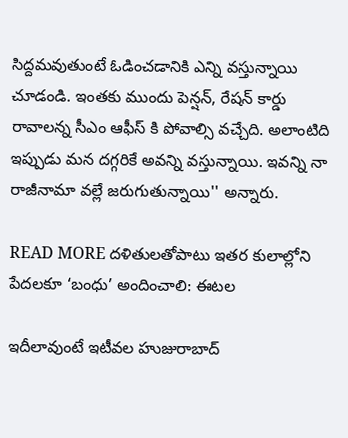సిద్దమవుతుంటే ఓడించడానికి ఎన్ని వస్తున్నాయి చూడండి. ఇంతకు ముందు పెన్షన్, రేషన్ కార్డు రావాలన్న సీఎం ఆఫీస్ కి పోవాల్సి వచ్చేది. అలాంటిది ఇప్పుడు మన దగ్గరికే అవన్ని వస్తున్నాయి. ఇవన్ని నా రాజీనామా వల్లే జరుగుతున్నాయి'' అన్నారు.

READ MORE దళితులతోపాటు ఇతర కులాల్లోని పేదలకూ ‘బంధు’ అందించాలి: ఈటల

ఇదీలావుంటే ఇటీవల హుజురాబాద్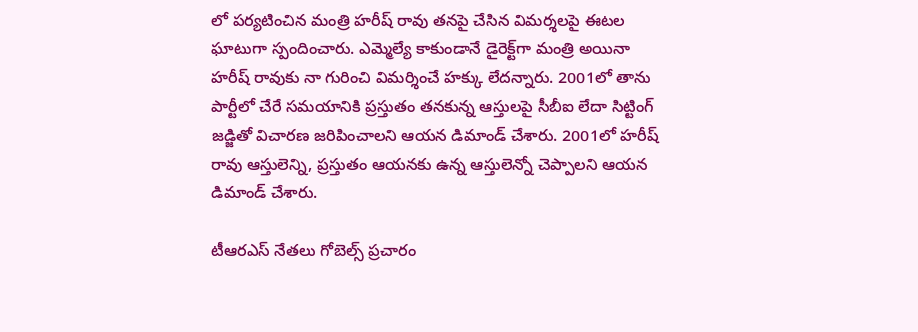లో పర్యటించిన మంత్రి హరీష్ రావు తనపై చేసిన విమర్శలపై ఈటల ఘాటుగా స్పందించారు. ఎమ్మెల్యే కాకుండానే డైరెక్ట్‌గా మంత్రి అయినా హరీష్ రావుకు నా గురించి విమర్శించే హక్కు లేదన్నారు. 2001లో తాను పార్టీలో చేరే సమయానికి ప్రస్తుతం తనకున్న ఆస్తులపై సీబీఐ లేదా సిట్టింగ్ జడ్జితో విచారణ జరిపించాలని ఆయన డిమాండ్ చేశారు. 2001లో హరీష్ రావు ఆస్తులెన్ని, ప్రస్తుతం ఆయనకు ఉన్న ఆస్తులెన్నో చెప్పాలని ఆయన డిమాండ్ చేశారు.

టీఆరఎస్ నేతలు గోబెల్స్ ప్రచారం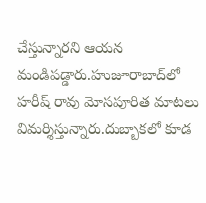చేస్తున్నారని ఆయన మండిపడ్డారు.హుజూరాబాద్‌లో హరీష్ రావు మోసపూరిత మాటలు విమర్శిస్తున్నారు.దుబ్బాకలో కూడ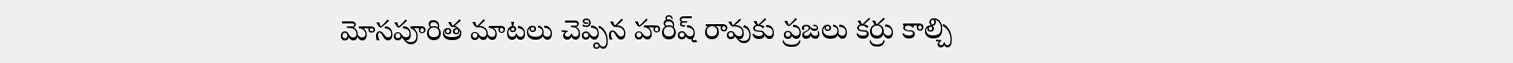మోసపూరిత మాటలు చెప్పిన హరీష్ రావుకు ప్రజలు కర్రు కాల్చి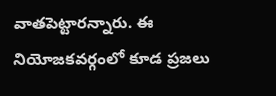వాతపెట్టారన్నారు. ఈ నియోజకవర్గంలో కూడ ప్రజలు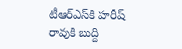టీఆర్ఎస్‌కి హరీష్ రావుకి బుద్ది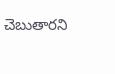చెబుతారని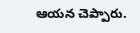ఆయన చెప్పారు.